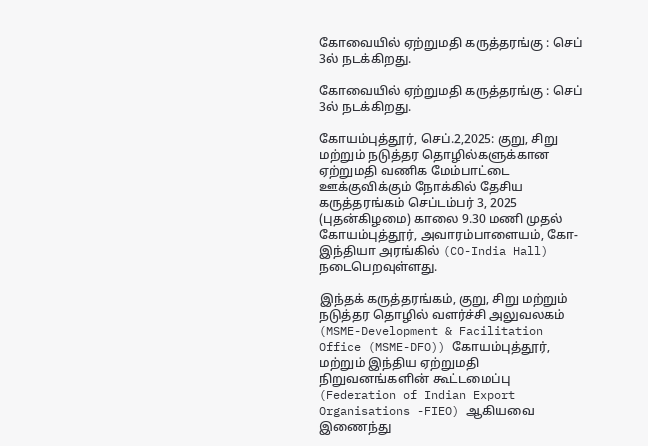கோவையில் ஏற்றுமதி கருத்தரங்கு : செப் 3ல் நடக்கிறது.

கோவையில் ஏற்றுமதி கருத்தரங்கு : செப் 3ல் நடக்கிறது.

கோயம்புத்தூர், செப்.2,2025: குறு, சிறு மற்றும் நடுத்தர தொழில்களுக்கான ஏற்றுமதி வணிக மேம்பாட்டை ஊக்குவிக்கும் நோக்கில் தேசிய கருத்தரங்கம் செப்டம்பர் 3, 2025 (புதன்கிழமை) காலை 9.30 மணி முதல் கோயம்புத்தூர், அவாரம்பாளையம், கோ-இந்தியா அரங்கில் (CO-India Hall) நடைபெறவுள்ளது.

இந்தக் கருத்தரங்கம், குறு, சிறு மற்றும் நடுத்தர தொழில் வளர்ச்சி அலுவலகம் (MSME-Development & Facilitation Office (MSME-DFO)) கோயம்புத்தூர், மற்றும் இந்திய ஏற்றுமதி நிறுவனங்களின் கூட்டமைப்பு (Federation of Indian Export Organisations -FIEO) ஆகியவை இணைந்து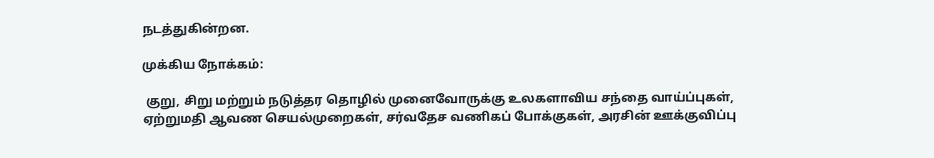நடத்துகின்றன.

முக்கிய நோக்கம்:

 குறு, சிறு மற்றும் நடுத்தர தொழில் முனைவோருக்கு உலகளாவிய சந்தை வாய்ப்புகள், ஏற்றுமதி ஆவண செயல்முறைகள், சர்வதேச வணிகப் போக்குகள், அரசின் ஊக்குவிப்பு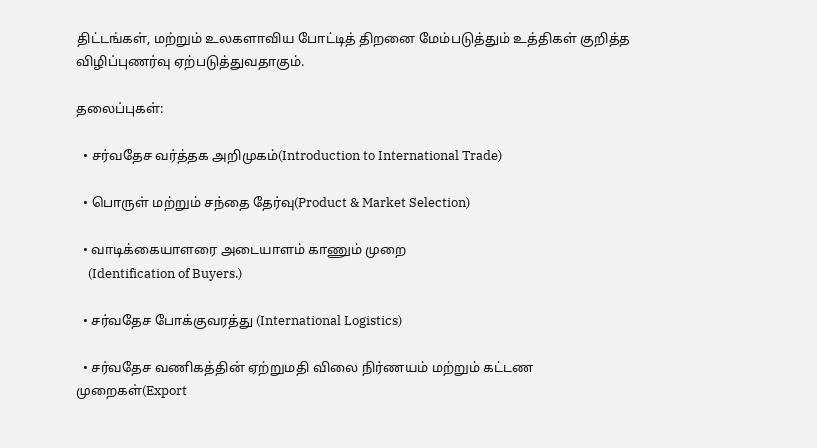திட்டங்கள், மற்றும் உலகளாவிய போட்டித் திறனை மேம்படுத்தும் உத்திகள் குறித்த விழிப்புணர்வு ஏற்படுத்துவதாகும்.

தலைப்புகள்:

  • சர்வதேச வர்த்தக அறிமுகம்(Introduction to International Trade)

  • பொருள் மற்றும் சந்தை தேர்வு(Product & Market Selection)

  • வாடிக்கையாளரை அடையாளம் காணும் முறை
    (Identification of Buyers.)

  • சர்வதேச போக்குவரத்து (International Logistics)

  • சர்வதேச வணிகத்தின் ஏற்றுமதி விலை நிர்ணயம் மற்றும் கட்டண முறைகள்(Export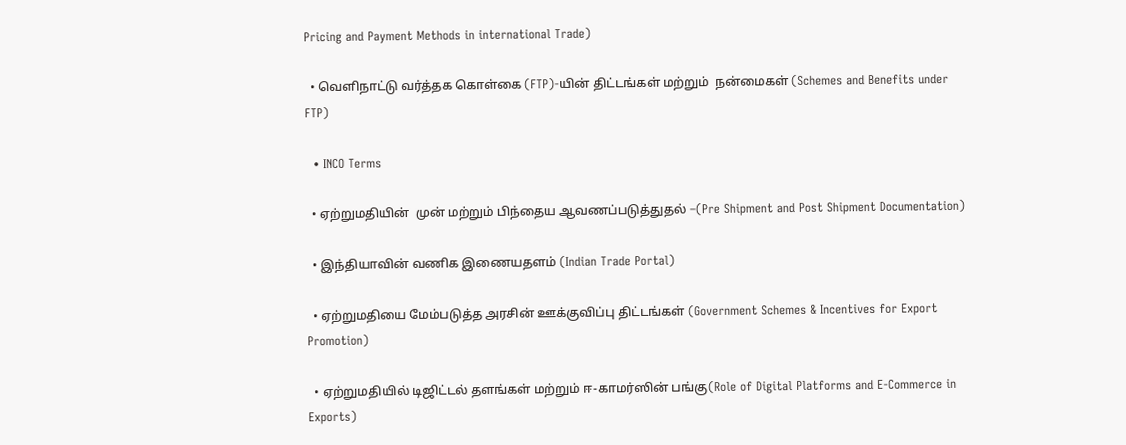Pricing and Payment Methods in international Trade)

  • வெளிநாட்டு வர்த்தக கொள்கை (FTP)-யின் திட்டங்கள் மற்றும்  நன்மைகள் (Schemes and Benefits under FTP)

  • INCO Terms

  • ஏற்றுமதியின்  முன் மற்றும் பிந்தைய ஆவணப்படுத்துதல் –(Pre Shipment and Post Shipment Documentation)

  • இந்தியாவின் வணிக இணையதளம் (Indian Trade Portal)

  • ஏற்றுமதியை மேம்படுத்த அரசின் ஊக்குவிப்பு திட்டங்கள் (Government Schemes & Incentives for Export Promotion)

  • ஏற்றுமதியில் டிஜிட்டல் தளங்கள் மற்றும் ஈ-காமர்ஸின் பங்கு(Role of Digital Platforms and E-Commerce in Exports)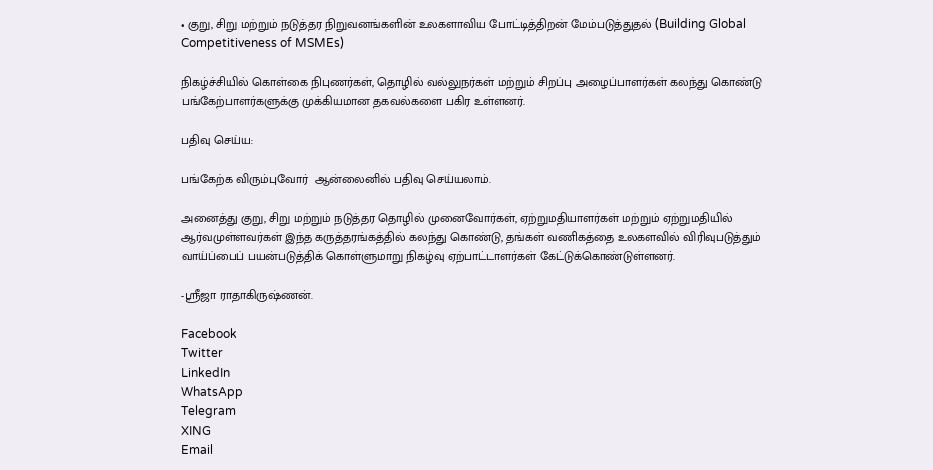• குறு, சிறு மற்றும் நடுத்தர நிறுவனங்களின் உலகளாவிய போட்டித்திறன் மேம்படுத்துதல் (Building Global Competitiveness of MSMEs)

நிகழ்ச்சியில் கொள்கை நிபுணர்கள், தொழில் வல்லுநர்கள் மற்றும் சிறப்பு அழைப்பாளர்கள் கலந்து கொண்டு பங்கேற்பாளர்களுக்கு முக்கியமான தகவல்களை பகிர உள்ளனர்.

பதிவு செய்ய:

பங்கேற்க விரும்புவோர்  ஆன்லைனில் பதிவு செய்யலாம்.

அனைத்து குறு, சிறு மற்றும் நடுத்தர தொழில் முனைவோர்கள், ஏற்றுமதியாளர்கள் மற்றும் ஏற்றுமதியில் ஆர்வமுள்ளவர்கள் இந்த கருத்தரங்கத்தில் கலந்து கொண்டு, தங்கள் வணிகத்தை உலகளவில் விரிவுபடுத்தும் வாய்ப்பைப் பயன்படுத்திக் கொள்ளுமாறு நிகழ்வு ஏற்பாட்டாளர்கள் கேட்டுக்கொண்டுள்ளனர்.

-ஸ்ரீஜா ராதாகிருஷ்ணன்.

Facebook
Twitter
LinkedIn
WhatsApp
Telegram
XING
Email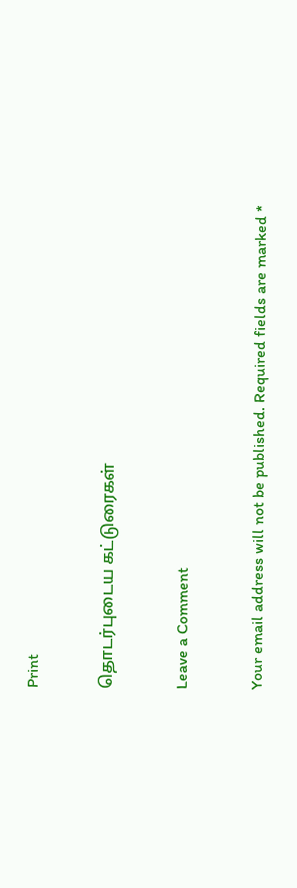Print

தொடர்புடைய கட்டுரைகள்

Leave a Comment

Your email address will not be published. Required fields are marked *